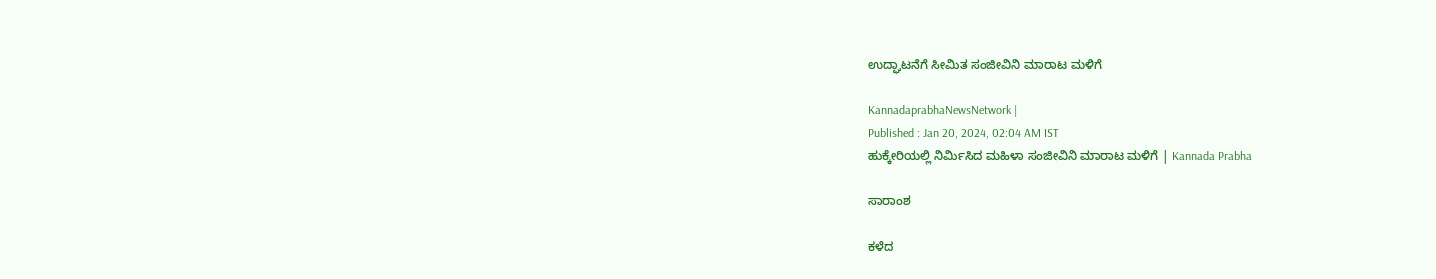ಉದ್ಘಾಟನೆಗೆ ಸೀಮಿತ ಸಂಜೀವಿನಿ ಮಾರಾಟ ಮಳಿಗೆ

KannadaprabhaNewsNetwork |
Published : Jan 20, 2024, 02:04 AM IST
ಹುಕ್ಕೇರಿಯಲ್ಲಿ ನಿರ್ಮಿಸಿದ ಮಹಿಳಾ ಸಂಜೀವಿನಿ ಮಾರಾಟ ಮಳಿಗೆ | Kannada Prabha

ಸಾರಾಂಶ

ಕಳೆದ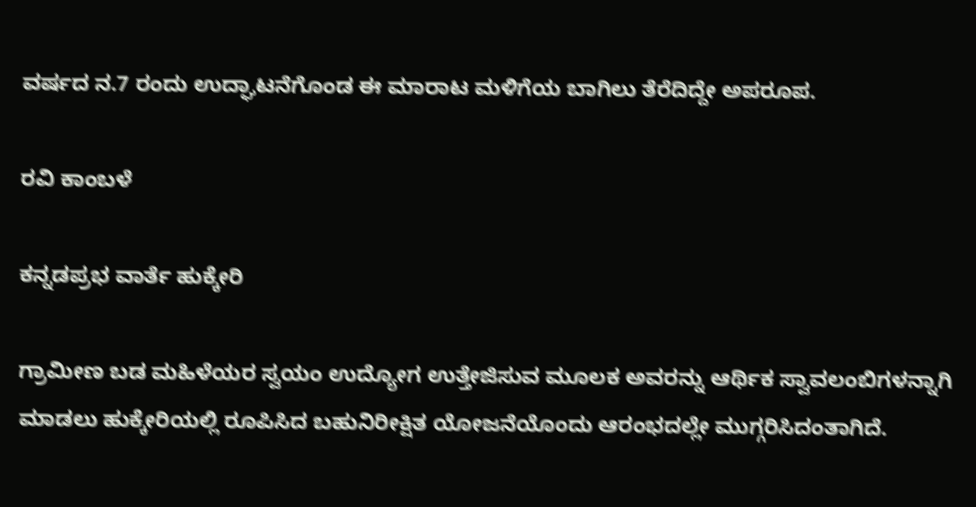ವರ್ಷದ ನ.7 ರಂದು ಉದ್ಘಾಟನೆಗೊಂಡ ಈ ಮಾರಾಟ ಮಳಿಗೆಯ ಬಾಗಿಲು ತೆರೆದಿದ್ದೇ ಅಪರೂಪ.

ರವಿ ಕಾಂಬಳೆ

ಕನ್ನಡಪ್ರಭ ವಾರ್ತೆ ಹುಕ್ಕೇರಿ

ಗ್ರಾಮೀಣ ಬಡ ಮಹಿಳೆಯರ ಸ್ವಯಂ ಉದ್ಯೋಗ ಉತ್ತೇಜಿಸುವ ಮೂಲಕ ಅವರನ್ನು ಆರ್ಥಿಕ ಸ್ವಾವಲಂಬಿಗಳನ್ನಾಗಿ ಮಾಡಲು ಹುಕ್ಕೇರಿಯಲ್ಲಿ ರೂಪಿಸಿದ ಬಹುನಿರೀಕ್ಷಿತ ಯೋಜನೆಯೊಂದು ಆರಂಭದಲ್ಲೇ ಮುಗ್ಗರಿಸಿದಂತಾಗಿದೆ.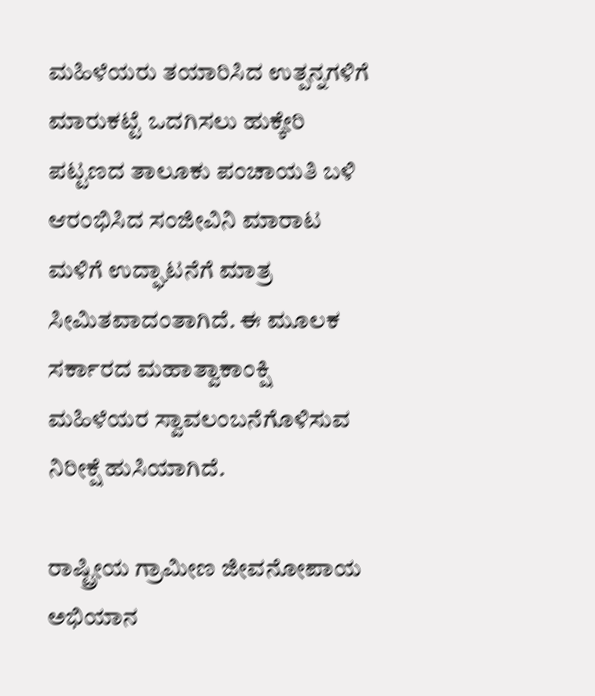ಮಹಿಳೆಯರು ತಯಾರಿಸಿದ ಉತ್ಪನ್ನಗಳಿಗೆ ಮಾರುಕಟ್ಟೆ ಒದಗಿಸಲು ಹುಕ್ಕೇರಿ ಪಟ್ಟಣದ ತಾಲೂಕು ಪಂಚಾಯತಿ ಬಳಿ ಆರಂಭಿಸಿದ ಸಂಜೀವಿನಿ ಮಾರಾಟ ಮಳಿಗೆ ಉದ್ಘಾಟನೆಗೆ ಮಾತ್ರ ಸೀಮಿತವಾದಂತಾಗಿದೆ. ಈ ಮೂಲಕ ಸರ್ಕಾರದ ಮಹಾತ್ವಾಕಾಂಕ್ಷಿ ಮಹಿಳೆಯರ ಸ್ವಾವಲಂಬನೆಗೊಳಿಸುವ ನಿರೀಕ್ಷೆ ಹುಸಿಯಾಗಿದೆ.

ರಾಷ್ಟ್ರೀಯ ಗ್ರಾಮೀಣ ಜೀವನೋಪಾಯ ಅಭಿಯಾನ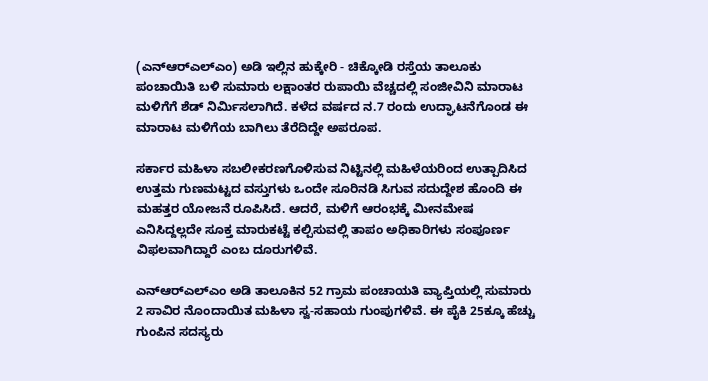(ಎನ್‌ಆರ್‌ಎಲ್‌ಎಂ) ಅಡಿ ಇಲ್ಲಿನ ಹುಕ್ಕೇರಿ - ಚಿಕ್ಕೋಡಿ ರಸ್ತೆಯ ತಾಲೂಕು ಪಂಚಾಯಿತಿ ಬಳಿ ಸುಮಾರು ಲಕ್ಷಾಂತರ ರುಪಾಯಿ ವೆಚ್ಚದಲ್ಲಿ ಸಂಜೀವಿನಿ ಮಾರಾಟ ಮಳಿಗೆಗೆ ಶೆಡ್ ನಿರ್ಮಿಸಲಾಗಿದೆ. ಕಳೆದ ವರ್ಷದ ನ.7 ರಂದು ಉದ್ಘಾಟನೆಗೊಂಡ ಈ ಮಾರಾಟ ಮಳಿಗೆಯ ಬಾಗಿಲು ತೆರೆದಿದ್ದೇ ಅಪರೂಪ.

ಸರ್ಕಾರ ಮಹಿಳಾ ಸಬಲೀಕರಣಗೊಳಿಸುವ ನಿಟ್ಟಿನಲ್ಲಿ ಮಹಿಳೆಯರಿಂದ ಉತ್ಪಾದಿಸಿದ ಉತ್ತಮ ಗುಣಮಟ್ಟದ ವಸ್ತುಗಳು ಒಂದೇ ಸೂರಿನಡಿ ಸಿಗುವ ಸದುದ್ದೇಶ ಹೊಂದಿ ಈ ಮಹತ್ತರ ಯೋಜನೆ ರೂಪಿಸಿದೆ. ಆದರೆ, ಮಳಿಗೆ ಆರಂಭಕ್ಕೆ ಮೀನಮೇಷ ಎನಿಸಿದ್ದಲ್ಲದೇ ಸೂಕ್ತ ಮಾರುಕಟ್ಟೆ ಕಲ್ಪಿಸುವಲ್ಲಿ ತಾಪಂ ಅಧಿಕಾರಿಗಳು ಸಂಪೂರ್ಣ ವಿಫಲವಾಗಿದ್ದಾರೆ ಎಂಬ ದೂರುಗಳಿವೆ.

ಎನ್‌ಆರ್‌ಎಲ್‌ಎಂ ಅಡಿ ತಾಲೂಕಿನ 52 ಗ್ರಾಮ ಪಂಚಾಯತಿ ವ್ಯಾಪ್ತಿಯಲ್ಲಿ ಸುಮಾರು 2 ಸಾವಿರ ನೊಂದಾಯಿತ ಮಹಿಳಾ ಸ್ವ-ಸಹಾಯ ಗುಂಪುಗಳಿವೆ. ಈ ಪೈಕಿ 25ಕ್ಕೂ ಹೆಚ್ಚು ಗುಂಪಿನ ಸದಸ್ಯರು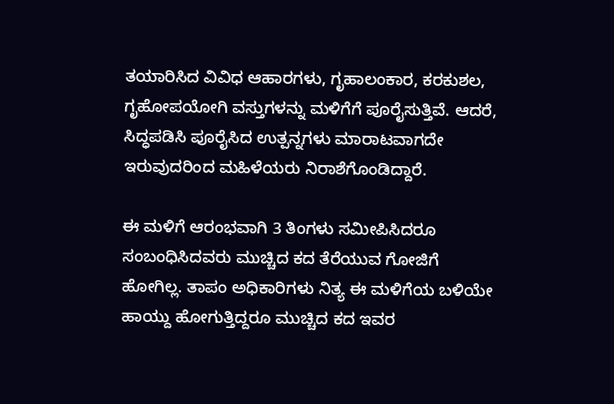ತಯಾರಿಸಿದ ವಿವಿಧ ಆಹಾರಗಳು, ಗೃಹಾಲಂಕಾರ, ಕರಕುಶಲ, ಗೃಹೋಪಯೋಗಿ ವಸ್ತುಗಳನ್ನು ಮಳಿಗೆಗೆ ಪೂರೈಸುತ್ತಿವೆ. ಆದರೆ, ಸಿದ್ಧಪಡಿಸಿ ಪೂರೈಸಿದ ಉತ್ಪನ್ನಗಳು ಮಾರಾಟವಾಗದೇ ಇರುವುದರಿಂದ ಮಹಿಳೆಯರು ನಿರಾಶೆಗೊಂಡಿದ್ದಾರೆ.

ಈ ಮಳಿಗೆ ಆರಂಭವಾಗಿ 3 ತಿಂಗಳು ಸಮೀಪಿಸಿದರೂ ಸಂಬಂಧಿಸಿದವರು ಮುಚ್ಚಿದ ಕದ ತೆರೆಯುವ ಗೋಜಿಗೆ ಹೋಗಿಲ್ಲ. ತಾಪಂ ಅಧಿಕಾರಿಗಳು ನಿತ್ಯ ಈ ಮಳಿಗೆಯ ಬಳಿಯೇ ಹಾಯ್ದು ಹೋಗುತ್ತಿದ್ದರೂ ಮುಚ್ಚಿದ ಕದ ಇವರ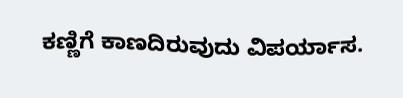ಕಣ್ಣಿಗೆ ಕಾಣದಿರುವುದು ವಿಪರ್ಯಾಸ.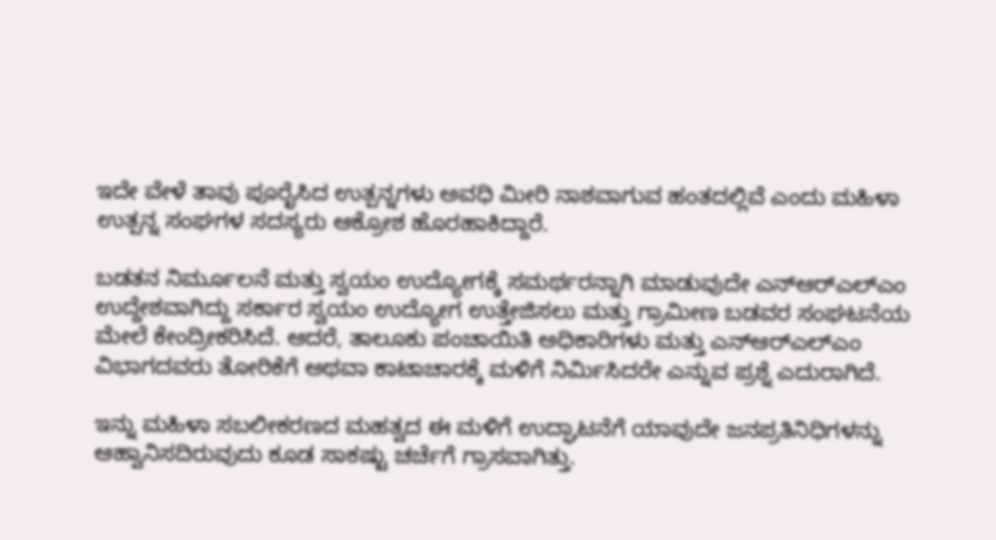ಇದೇ ವೇಳೆ ತಾವು ಪೂರೈಸಿದ ಉತ್ಪನ್ನಗಳು ಅವಧಿ ಮೀರಿ ನಾಶವಾಗುವ ಹಂತದಲ್ಲಿವೆ ಎಂದು ಮಹಿಳಾ ಉತ್ಪನ್ನ ಸಂಘಗಳ ಸದಸ್ಯರು ಆಕ್ರೋಶ ಹೊರಹಾಕಿದ್ದಾರೆ.

ಬಡತನ ನಿರ್ಮೂಲನೆ ಮತ್ತು ಸ್ವಯಂ ಉದ್ಯೋಗಕ್ಕೆ ಸಮರ್ಥರನ್ನಾಗಿ ಮಾಡುವುದೇ ಎನ್‌ಆರ್‌ಎಲ್‌ಎಂ ಉದ್ದೇಶವಾಗಿದ್ದು ಸರ್ಕಾರ ಸ್ವಯಂ ಉದ್ಯೋಗ ಉತ್ತೇಜಿಸಲು ಮತ್ತು ಗ್ರಾಮೀಣ ಬಡವರ ಸಂಘಟನೆಯ ಮೇಲೆ ಕೇಂದ್ರೀಕರಿಸಿದೆ. ಆದರೆ, ತಾಲೂಕು ಪಂಚಾಯಿತಿ ಅಧಿಕಾರಿಗಳು ಮತ್ತು ಎನ್‌ಆರ್‌ಎಲ್‌ಎಂ ವಿಭಾಗದವರು ತೋರಿಕೆಗೆ ಅಥವಾ ಕಾಟಾಚಾರಕ್ಕೆ ಮಳಿಗೆ ನಿರ್ಮಿಸಿದರೇ ಎನ್ನುವ ಪ್ರಶ್ನೆ ಎದುರಾಗಿದೆ.

ಇನ್ನು ಮಹಿಳಾ ಸಬಲೀಕರಣದ ಮಹತ್ವದ ಈ ಮಳಿಗೆ ಉದ್ಘಾಟನೆಗೆ ಯಾವುದೇ ಜನಪ್ರತಿನಿಧಿಗಳನ್ನು ಆಹ್ವಾನಿಸದಿರುವುದು ಕೂಡ ಸಾಕಷ್ಟು ಚರ್ಚೆಗೆ ಗ್ರಾಸವಾಗಿತ್ತು.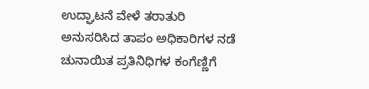ಉದ್ಘಾಟನೆ ವೇಳೆ ತರಾತುರಿ ಅನುಸರಿಸಿದ ತಾಪಂ ಅಧಿಕಾರಿಗಳ ನಡೆ ಚುನಾಯಿತ ಪ್ರತಿನಿಧಿಗಳ ಕಂಗೆಣ್ಣಿಗೆ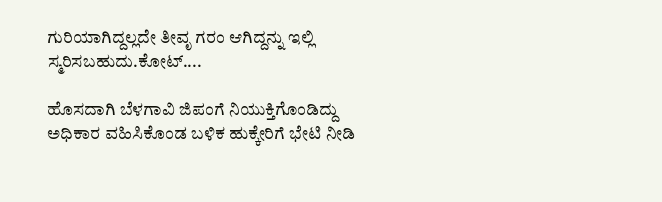ಗುರಿಯಾಗಿದ್ದಲ್ಲದೇ ತೀವೃ ಗರಂ ಆಗಿದ್ದನ್ನು ಇಲ್ಲಿ ಸ್ಮರಿಸಬಹುದು.ಕೋಟ್....

ಹೊಸದಾಗಿ ಬೆಳಗಾವಿ ಜಿಪಂಗೆ ನಿಯುಕ್ತಿಗೊಂಡಿದ್ದು ಅಧಿಕಾರ ವಹಿಸಿಕೊಂಡ ಬಳಿಕ ಹುಕ್ಕೇರಿಗೆ ಭೇಟಿ ನೀಡಿ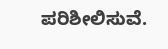ಪರಿಶೀಲಿಸುವೆ.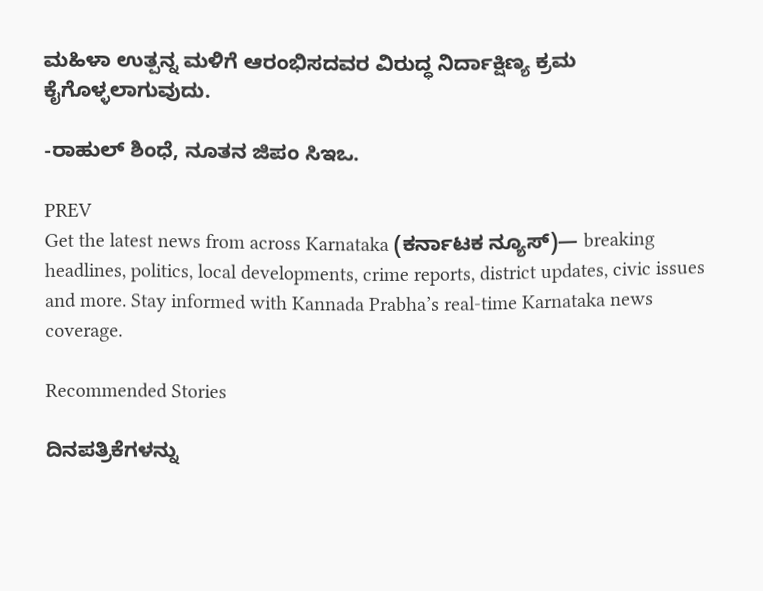ಮಹಿಳಾ ಉತ್ಪನ್ನ ಮಳಿಗೆ ಆರಂಭಿಸದವರ ವಿರುದ್ಧ ನಿರ್ದಾಕ್ಷಿಣ್ಯ ಕ್ರಮ ಕೈಗೊಳ್ಳಲಾಗುವುದು.

-ರಾಹುಲ್ ಶಿಂಧೆ, ನೂತನ ಜಿಪಂ ಸಿಇಒ.

PREV
Get the latest news from across Karnataka (ಕರ್ನಾಟಕ ನ್ಯೂಸ್)— breaking headlines, politics, local developments, crime reports, district updates, civic issues and more. Stay informed with Kannada Prabha’s real‑time Karnataka news coverage.

Recommended Stories

ದಿನಪತ್ರಿಕೆಗಳನ್ನು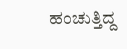ಹಂಚುತ್ತಿದ್ದ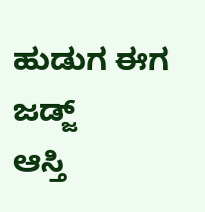ಹುಡುಗ ಈಗ ಜಡ್ಜ್
ಆಸ್ತಿ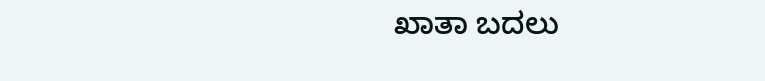ಖಾತಾ ಬದಲು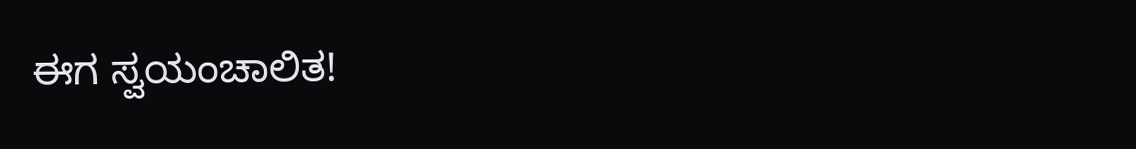ಈಗ ಸ್ವಯಂಚಾಲಿತ!